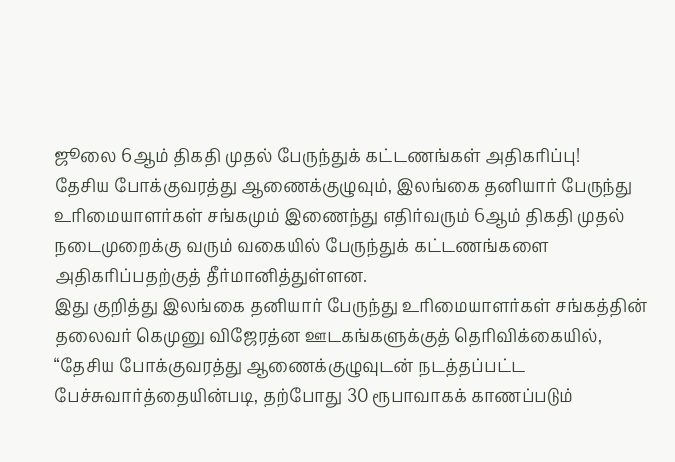ஜூலை 6ஆம் திகதி முதல் பேருந்துக் கட்டணங்கள் அதிகரிப்பு!
தேசிய போக்குவரத்து ஆணைக்குழுவும், இலங்கை தனியார் பேருந்து உரிமையாளர்கள் சங்கமும் இணைந்து எதிர்வரும் 6ஆம் திகதி முதல் நடைமுறைக்கு வரும் வகையில் பேருந்துக் கட்டணங்களை அதிகரிப்பதற்குத் தீர்மானித்துள்ளன.
இது குறித்து இலங்கை தனியார் பேருந்து உரிமையாளர்கள் சங்கத்தின் தலைவர் கெமுனு விஜேரத்ன ஊடகங்களுக்குத் தெரிவிக்கையில்,
“தேசிய போக்குவரத்து ஆணைக்குழுவுடன் நடத்தப்பட்ட பேச்சுவார்த்தையின்படி, தற்போது 30 ரூபாவாகக் காணப்படும்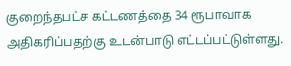குறைந்தபட்ச கட்டணத்தை 34 ரூபாவாக அதிகரிப்பதற்கு உடன்பாடு எட்டப்பட்டுள்ளது.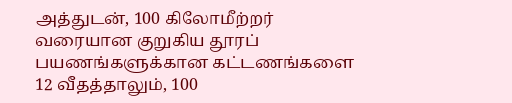அத்துடன், 100 கிலோமீற்றர் வரையான குறுகிய தூரப் பயணங்களுக்கான கட்டணங்களை 12 வீதத்தாலும், 100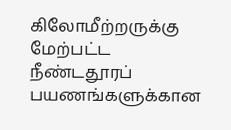கிலோமீற்றருக்கு மேற்பட்ட நீண்டதூரப் பயணங்களுக்கான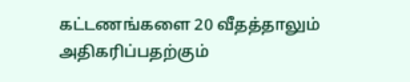கட்டணங்களை 20 வீதத்தாலும் அதிகரிப்பதற்கும்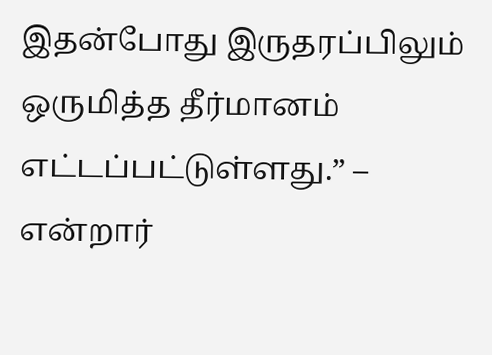இதன்போது இருதரப்பிலும் ஒருமித்த தீர்மானம் எட்டப்பட்டுள்ளது.” – என்றார்